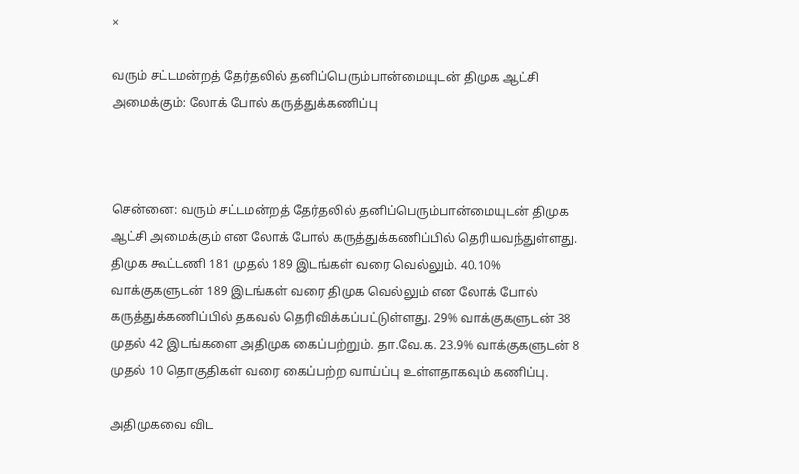×

வரும் சட்டமன்றத் தேர்தலில் தனிப்பெரும்பான்மையுடன் திமுக ஆட்சி அமைக்கும்: லோக் போல் கருத்துக்கணிப்பு



சென்னை: வரும் சட்டமன்றத் தேர்தலில் தனிப்பெரும்பான்மையுடன் திமுக ஆட்சி அமைக்கும் என லோக் போல் கருத்துக்கணிப்பில் தெரியவந்துள்ளது. திமுக கூட்டணி 181 முதல் 189 இடங்கள் வரை வெல்லும். 40.10% வாக்குகளுடன் 189 இடங்கள் வரை திமுக வெல்லும் என லோக் போல் கருத்துக்கணிப்பில் தகவல் தெரிவிக்கப்பட்டுள்ளது. 29% வாக்குகளுடன் 38 முதல் 42 இடங்களை அதிமுக கைப்பற்றும். தா.வே.க. 23.9% வாக்குகளுடன் 8 முதல் 10 தொகுதிகள் வரை கைப்பற்ற வாய்ப்பு உள்ளதாகவும் கணிப்பு.

அதிமுகவை விட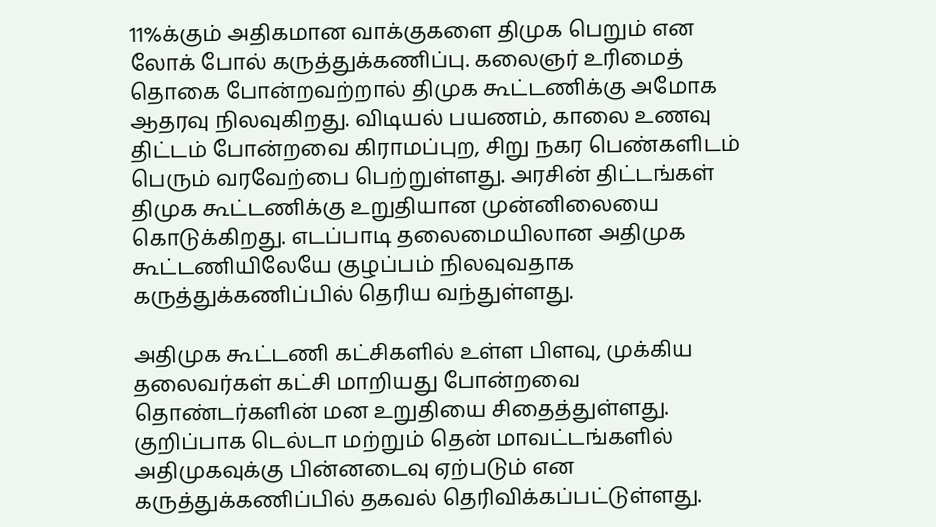11%க்கும் அதிகமான வாக்குகளை திமுக பெறும் என லோக் போல் கருத்துக்கணிப்பு. கலைஞர் உரிமைத் தொகை போன்றவற்றால் திமுக கூட்டணிக்கு அமோக ஆதரவு நிலவுகிறது. விடியல் பயணம், காலை உணவு திட்டம் போன்றவை கிராமப்புற, சிறு நகர பெண்களிடம் பெரும் வரவேற்பை பெற்றுள்ளது. அரசின் திட்டங்கள் திமுக கூட்டணிக்கு உறுதியான முன்னிலையை கொடுக்கிறது. எடப்பாடி தலைமையிலான அதிமுக கூட்டணியிலேயே குழப்பம் நிலவுவதாக கருத்துக்கணிப்பில் தெரிய வந்துள்ளது.

அதிமுக கூட்டணி கட்சிகளில் உள்ள பிளவு, முக்கிய தலைவர்கள் கட்சி மாறியது போன்றவை தொண்டர்களின் மன உறுதியை சிதைத்துள்ளது. குறிப்பாக டெல்டா மற்றும் தென் மாவட்டங்களில் அதிமுகவுக்கு பின்னடைவு ஏற்படும் என கருத்துக்கணிப்பில் தகவல் தெரிவிக்கப்பட்டுள்ளது.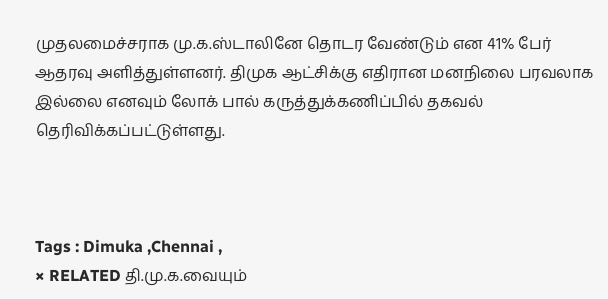முதலமைச்சராக மு.க.ஸ்டாலினே தொடர வேண்டும் என 41% பேர் ஆதரவு அளித்துள்ளனர். திமுக ஆட்சிக்கு எதிரான மனநிலை பரவலாக இல்லை எனவும் லோக் பால் கருத்துக்கணிப்பில் தகவல் தெரிவிக்கப்பட்டுள்ளது.



Tags : Dimuka ,Chennai ,
× RELATED தி.மு.க.வையும்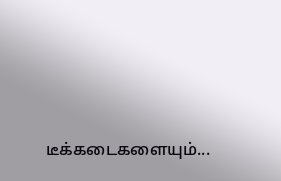டீக்கடைகளையும்...